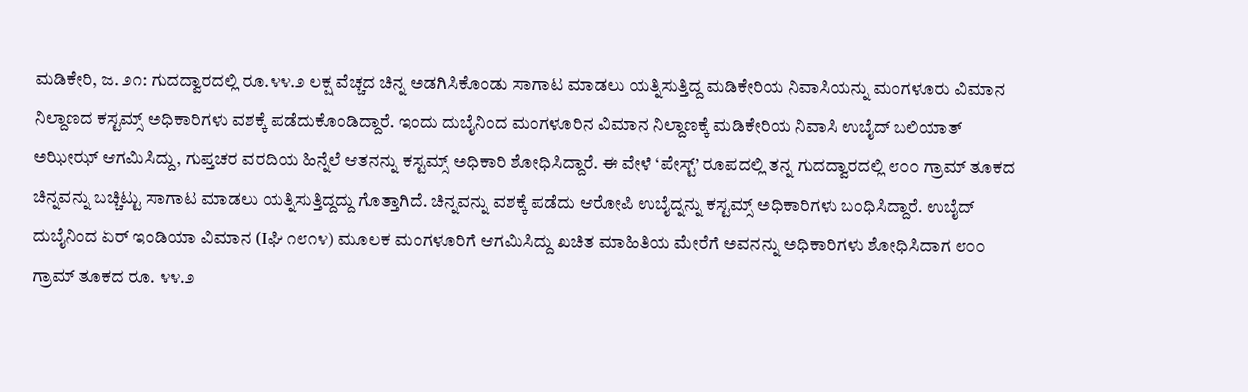ಮಡಿಕೇರಿ, ಜ. ೨೧: ಗುದದ್ವಾರದಲ್ಲಿ ರೂ.೪೪.೨ ಲಕ್ಷ ವೆಚ್ಚದ ಚಿನ್ನ ಅಡಗಿಸಿಕೊಂಡು ಸಾಗಾಟ ಮಾಡಲು ಯತ್ನಿಸುತ್ತಿದ್ದ ಮಡಿಕೇರಿಯ ನಿವಾಸಿಯನ್ನು ಮಂಗಳೂರು ವಿಮಾನ ನಿಲ್ದಾಣದ ಕಸ್ಟಮ್ಸ್ ಅಧಿಕಾರಿಗಳು ವಶಕ್ಕೆ ಪಡೆದುಕೊಂಡಿದ್ದಾರೆ. ಇಂದು ದುಬೈನಿಂದ ಮಂಗಳೂರಿನ ವಿಮಾನ ನಿಲ್ದಾಣಕ್ಕೆ ಮಡಿಕೇರಿಯ ನಿವಾಸಿ ಉಬೈದ್ ಬಲಿಯಾತ್ ಅಝೀಝ್ ಆಗಮಿಸಿದ್ದು, ಗುಪ್ತಚರ ವರದಿಯ ಹಿನ್ನೆಲೆ ಆತನನ್ನು ಕಸ್ಟಮ್ಸ್ ಅಧಿಕಾರಿ ಶೋಧಿಸಿದ್ದಾರೆ. ಈ ವೇಳೆ ‘ಪೇಸ್ಟ್’ ರೂಪದಲ್ಲಿ ತನ್ನ ಗುದದ್ವಾರದಲ್ಲಿ ೮೦೦ ಗ್ರಾಮ್ ತೂಕದ ಚಿನ್ನವನ್ನು ಬಚ್ಚಿಟ್ಟು ಸಾಗಾಟ ಮಾಡಲು ಯತ್ನಿಸುತ್ತಿದ್ದದ್ದು ಗೊತ್ತಾಗಿದೆ. ಚಿನ್ನವನ್ನು ವಶಕ್ಕೆ ಪಡೆದು ಆರೋಪಿ ಉಬೈದ್ನನ್ನು ಕಸ್ಟಮ್ಸ್ ಅಧಿಕಾರಿಗಳು ಬಂಧಿಸಿದ್ದಾರೆ. ಉಬೈದ್ ದುಬೈನಿಂದ ಏರ್ ಇಂಡಿಯಾ ವಿಮಾನ (Iಘಿ ೧೮೧೪) ಮೂಲಕ ಮಂಗಳೂರಿಗೆ ಆಗಮಿಸಿದ್ದು ಖಚಿತ ಮಾಹಿತಿಯ ಮೇರೆಗೆ ಅವನನ್ನು ಅಧಿಕಾರಿಗಳು ಶೋಧಿಸಿದಾಗ ೮೦೦ ಗ್ರಾಮ್ ತೂಕದ ರೂ. ೪೪.೨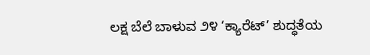ಲಕ್ಷ ಬೆಲೆ ಬಾಳುವ ೨೪ ‘ಕ್ಯಾರೆಟ್’ ಶುದ್ಧತೆಯ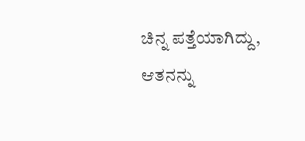ಚಿನ್ನ ಪತ್ತೆಯಾಗಿದ್ದು, ಆತನನ್ನು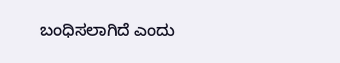ಬಂಧಿಸಲಾಗಿದೆ ಎಂದು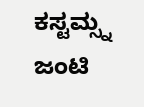ಕಸ್ಟಮ್ಸ್ನ ಜಂಟಿ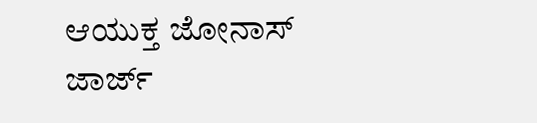ಆಯುಕ್ತ ಜೋನಾಸ್ ಜಾರ್ಜ್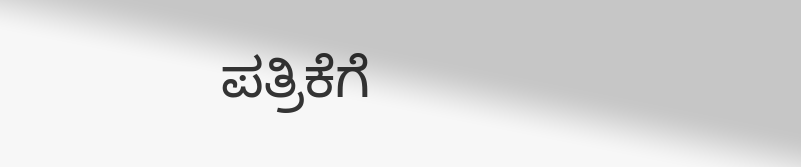ಪತ್ರಿಕೆಗೆ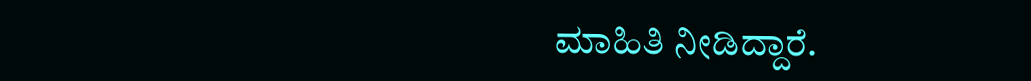ಮಾಹಿತಿ ನೀಡಿದ್ದಾರೆ.